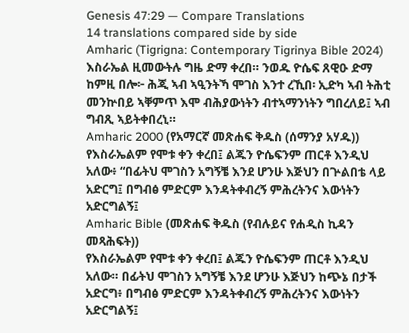Genesis 47:29 — Compare Translations
14 translations compared side by side
Amharic (Tigrigna: Contemporary Tigrinya Bible 2024)
እስራኤል ዚመውትሉ ግዜ ድማ ቀረበ። ንወዱ ዮሴፍ ጸዊዑ ድማ ከምዚ በሎ፦ ሕጂ ኣብ ኣዒንትኻ ሞገስ እንተ ረኺበ፡ ኢድካ ኣብ ትሕቲ መንኵበይ ኣቐምጥ እሞ ብሕያውነትን ብተኣማንነትን ግበረለይ፤ ኣብ ግብጺ ኣይትቀበረኒ።
Amharic 2000 (የአማርኛ መጽሐፍ ቅዱስ (ሰማንያ አሃዱ))
የእስራኤልም የሞቱ ቀን ቀረበ፤ ልጁን ዮሴፍንም ጠርቶ እንዲህ አለው፥ “በፊትህ ሞገስን አግኝቼ እንደ ሆንሁ እጅህን በጕልበቴ ላይ አድርግ፤ በግብፅ ምድርም እንዳትቀብረኝ ምሕረትንና እውነትን አድርግልኝ፤
Amharic Bible (መጽሐፍ ቅዱስ (የብሉይና የሐዲስ ኪዳን መጻሕፍት))
የእስራኤልም የሞቱ ቀን ቀረበ፤ ልጁን ዮሴፍንም ጠርቶ እንዲህ አለው። በፊትህ ሞገስን አግኝቼ እንደ ሆንሁ እጅህን ከጭኔ በታች አድርግ፥ በግብፅ ምድርም እንዳትቀብረኝ ምሕረትንና እውነትን አድርግልኝ፤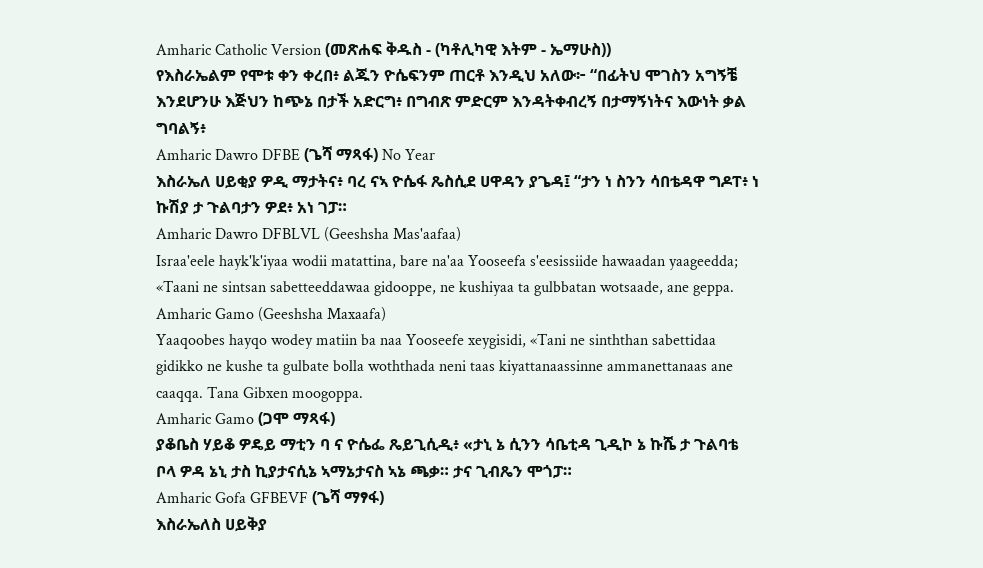Amharic Catholic Version (መጽሐፍ ቅዱስ - (ካቶሊካዊ እትም - ኤማሁስ))
የእስራኤልም የሞቱ ቀን ቀረበ፥ ልጁን ዮሴፍንም ጠርቶ እንዲህ አለው፦ “በፊትህ ሞገስን አግኝቼ እንደሆንሁ እጅህን ከጭኔ በታች አድርግ፥ በግብጽ ምድርም እንዳትቀብረኝ በታማኝነትና እውነት ቃል ግባልኝ፥
Amharic Dawro DFBE (ጌሻ ማጻፋ) No Year
እስራኤለ ሀይቂያ ዎዲ ማታትና፥ ባረ ናኣ ዮሴፋ ጼስሲደ ሀዋዳን ያጌዳ፤ “ታን ነ ስንን ሳበቴዳዋ ግዶፐ፥ ነ ኩሽያ ታ ጉልባታን ዎደ፥ አነ ገፓ።
Amharic Dawro DFBLVL (Geeshsha Mas'aafaa)
Israa'eele hayk'k'iyaa wodii matattina, bare na'aa Yooseefa s'eesissiide hawaadan yaageedda; «Taani ne sintsan sabetteeddawaa gidooppe, ne kushiyaa ta gulbbatan wotsaade, ane geppa.
Amharic Gamo (Geeshsha Maxaafa)
Yaaqoobes hayqo wodey matiin ba naa Yooseefe xeygisidi, «Tani ne sinththan sabettidaa gidikko ne kushe ta gulbate bolla woththada neni taas kiyattanaassinne ammanettanaas ane caaqqa. Tana Gibxen moogoppa.
Amharic Gamo (ጋሞ ማጻፋ)
ያቆቤስ ሃይቆ ዎዴይ ማቲን ባ ና ዮሴፌ ጼይጊሲዲ፥ «ታኒ ኔ ሲንን ሳቤቲዳ ጊዲኮ ኔ ኩሼ ታ ጉልባቴ ቦላ ዎዳ ኔኒ ታስ ኪያታናሲኔ ኣማኔታናስ ኣኔ ጫቃ። ታና ጊብጼን ሞጎፓ።
Amharic Gofa GFBEVF (ጌሻ ማፃፋ)
እስራኤለስ ሀይቅያ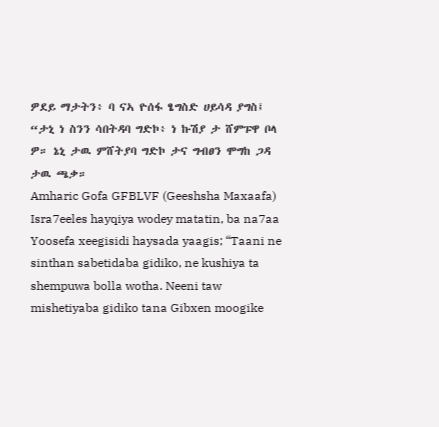ዎደይ ማታትን፥ ባ ናኣ ዮሰፋ ፄግስድ ሀይሳዳ ያግስ፤ “ታኒ ነ ስንን ሳበትዳባ ግድኮ፥ ነ ኩሽያ ታ ሸምፑዋ ቦላ ዎ። ኔኒ ታዉ ምሸትያባ ግድኮ ታና ግብፀን ሞግከ ጋዳ ታዉ ጫቃ።
Amharic Gofa GFBLVF (Geeshsha Maxaafa)
Isra7eeles hayqiya wodey matatin, ba na7aa Yoosefa xeegisidi haysada yaagis; “Taani ne sinthan sabetidaba gidiko, ne kushiya ta shempuwa bolla wotha. Neeni taw mishetiyaba gidiko tana Gibxen moogike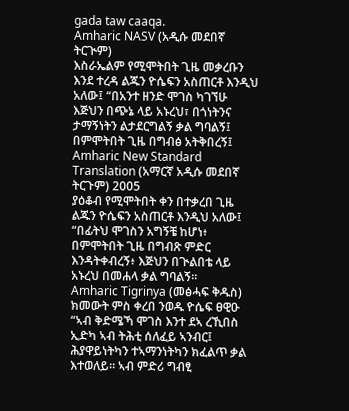gada taw caaqa.
Amharic NASV (አዲሱ መደበኛ ትርጒም)
እስራኤልም የሚሞትበት ጊዜ መቃረቡን እንደ ተረዳ ልጁን ዮሴፍን አስጠርቶ እንዲህ አለው፤ “በአንተ ዘንድ ሞገስ ካገኘሁ እጅህን በጭኔ ላይ አኑረህ፣ በጎነትንና ታማኝነትን ልታደርግልኝ ቃል ግባልኝ፤ በምሞትበት ጊዜ በግብፅ አትቅበረኝ፤
Amharic New Standard Translation (አማርኛ አዲሱ መደበኛ ትርጉም) 2005
ያዕቆብ የሚሞትበት ቀን በተቃረበ ጊዜ ልጁን ዮሴፍን አስጠርቶ እንዲህ አለው፤ “በፊትህ ሞገስን አግኝቼ ከሆነ፥ በምሞትበት ጊዜ በግብጽ ምድር እንዳትቀብረኝ፥ እጅህን በጒልበቴ ላይ አኑረህ በመሐላ ቃል ግባልኝ።
Amharic Tigrinya (መፅሓፍ ቅዱስ)
ክመውት ምስ ቀረበ ንወዱ ዮሴፍ ፀዊዑ “ኣብ ቅድሜኻ ሞገስ እንተ ደኣ ረኺበስ ኢድካ ኣብ ትሕቲ ሰለፈይ ኣንብር፤ ሕያዋይነትካን ተኣማንነትካን ክፈልጥ ቃል እተወለይ። ኣብ ምድሪ ግብፂ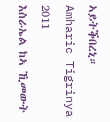ኣይትቕበረኒ።
Amharic Tigrinya 2011
እስራኤል ከኣ ኺመውት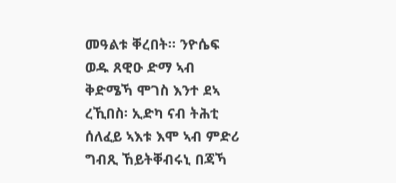መዓልቱ ቐረበት። ንዮሴፍ ወዱ ጸዊዑ ድማ ኣብ ቅድሜኻ ሞገስ እንተ ደኣ ረኺበስ፡ ኢድካ ናብ ትሕቲ ሰለፈይ ኣእቱ እሞ ኣብ ምድሪ ግብጺ ኸይትቐብሩኒ በጃኻ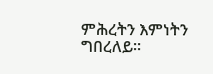ምሕረትን እምነትን ግበረለይ።